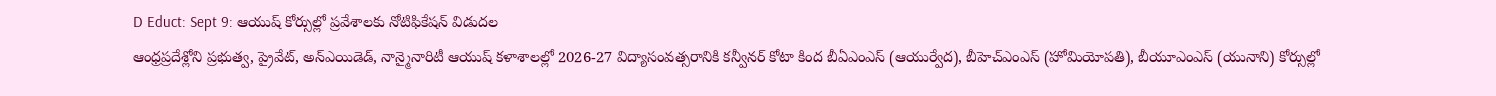D Educt: Sept 9: ఆయుష్ కోర్సుల్లో ప్రవేశాలకు నోటిఫికేషన్ విడుదల
ఆంధ్రప్రదేశ్లోని ప్రభుత్వ, ప్రైవేట్, అన్ఎయిడెడ్, నాన్మైనారిటీ ఆయుష్ కళాశాలల్లో 2026-27 విద్యాసంవత్సరానికి కన్వీనర్ కోటా కింద బీఏఎంఎస్ (ఆయుర్వేద), బీహెచ్ఎంఎస్ (హోమియోపతి), బీయూఎంఎస్ (యునాని) కోర్సుల్లో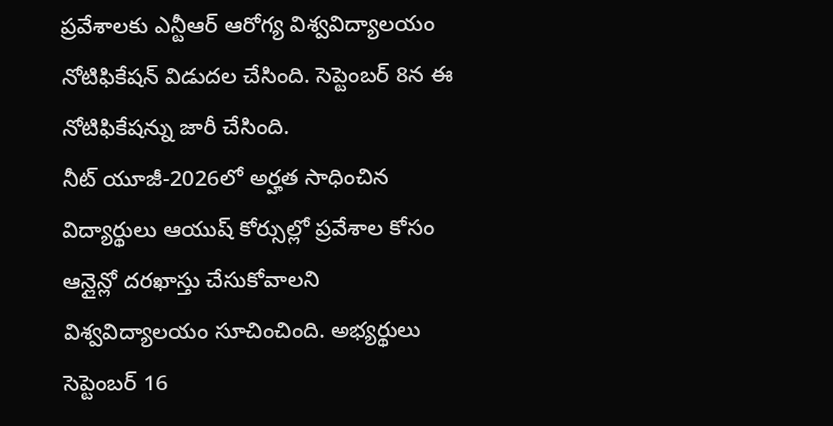ప్రవేశాలకు ఎన్టీఆర్ ఆరోగ్య విశ్వవిద్యాలయం నోటిఫికేషన్ విడుదల చేసింది. సెప్టెంబర్ 8న ఈ నోటిఫికేషన్ను జారీ చేసింది.
నీట్ యూజీ-2026లో అర్హత సాధించిన విద్యార్థులు ఆయుష్ కోర్సుల్లో ప్రవేశాల కోసం ఆన్లైన్లో దరఖాస్తు చేసుకోవాలని విశ్వవిద్యాలయం సూచించింది. అభ్యర్థులు సెప్టెంబర్ 16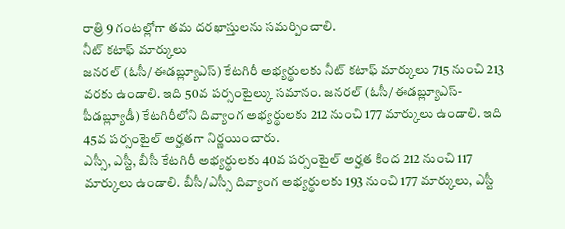రాత్రి 9 గంటల్లోగా తమ దరఖాస్తులను సమర్పించాలి.
నీట్ కటాఫ్ మార్కులు
జనరల్ (ఓసీ/ఈడబ్ల్యూఎస్) కేటగిరీ అభ్యర్థులకు నీట్ కటాఫ్ మార్కులు 715 నుంచి 213 వరకు ఉండాలి. ఇది 50వ పర్సంటైల్కు సమానం. జనరల్ (ఓసీ/ఈడబ్ల్యూఎస్-పీడబ్ల్యూడీ) కేటగిరీలోని దివ్యాంగ అభ్యర్థులకు 212 నుంచి 177 మార్కులు ఉండాలి. ఇది 45వ పర్సంటైల్ అర్హతగా నిర్ణయించారు.
ఎస్సీ, ఎస్టీ, బీసీ కేటగిరీ అభ్యర్థులకు 40వ పర్సంటైల్ అర్హత కింద 212 నుంచి 117 మార్కులు ఉండాలి. బీసీ/ఎస్సీ దివ్యాంగ అభ్యర్థులకు 193 నుంచి 177 మార్కులు, ఎస్టీ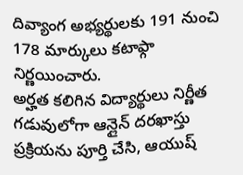దివ్యాంగ అభ్యర్థులకు 191 నుంచి 178 మార్కులు కటాఫ్గా నిర్ణయించారు.
అర్హత కలిగిన విద్యార్థులు నిర్ణీత గడువులోగా ఆన్లైన్ దరఖాస్తు ప్రక్రియను పూర్తి చేసి, ఆయుష్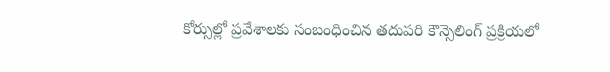కోర్సుల్లో ప్రవేశాలకు సంబంధించిన తదుపరి కౌన్సెలింగ్ ప్రక్రియలో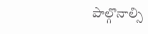పాల్గొనాల్సి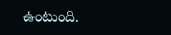ఉంటుంది.